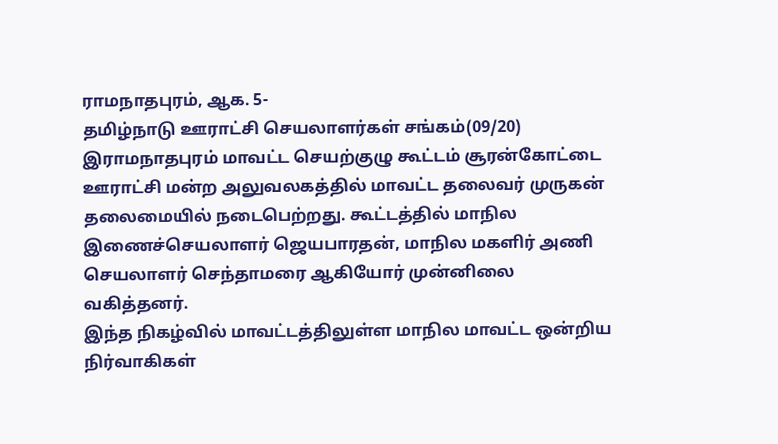ராமநாதபுரம், ஆக. 5-
தமிழ்நாடு ஊராட்சி செயலாளர்கள் சங்கம்(09/20) இராமநாதபுரம் மாவட்ட செயற்குழு கூட்டம் சூரன்கோட்டை ஊராட்சி மன்ற அலுவலகத்தில் மாவட்ட தலைவர் முருகன் தலைமையில் நடைபெற்றது. கூட்டத்தில் மாநில இணைச்செயலாளர் ஜெயபாரதன், மாநில மகளிர் அணி செயலாளர் செந்தாமரை ஆகியோர் முன்னிலை வகித்தனர்.
இந்த நிகழ்வில் மாவட்டத்திலுள்ள மாநில மாவட்ட ஒன்றிய நிர்வாகிகள்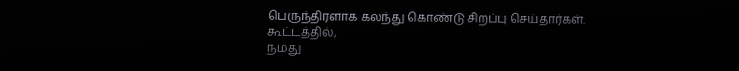பெருந்திரளாக கலந்து கொண்டு சிறப்பு செய்தார்கள்.
கூட்டத்தில்,
நமது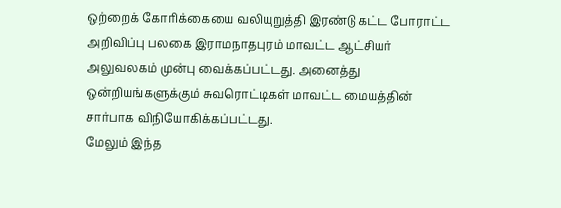ஒற்றைக் கோரிக்கையை வலியுறுத்தி இரண்டு கட்ட போராட்ட அறிவிப்பு பலகை இராமநாதபுரம் மாவட்ட ஆட்சியர் அலுவலகம் முன்பு வைக்கப்பட்டது. அனைத்து ஒன்றியங்களுக்கும் சுவரொட்டிகள் மாவட்ட மையத்தின் சார்பாக விநியோகிக்கப்பட்டது.
மேலும் இந்த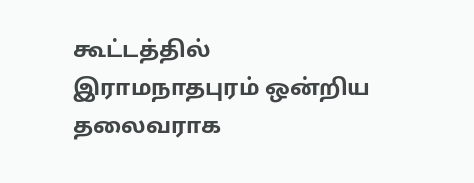கூட்டத்தில் இராமநாதபுரம் ஒன்றிய தலைவராக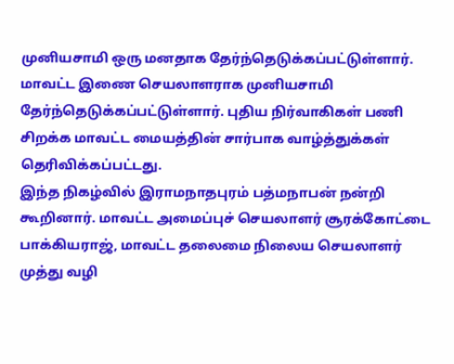முனியசாமி ஒரு மனதாக தேர்ந்தெடுக்கப்பட்டுள்ளார். மாவட்ட இணை செயலாளராக முனியசாமி தேர்ந்தெடுக்கப்பட்டுள்ளார். புதிய நிர்வாகிகள் பணி சிறக்க மாவட்ட மையத்தின் சார்பாக வாழ்த்துக்கள் தெரிவிக்கப்பட்டது.
இந்த நிகழ்வில் இராமநாதபுரம் பத்மநாபன் நன்றி கூறினார். மாவட்ட அமைப்புச் செயலாளர் சூரக்கோட்டை பாக்கியராஜ், மாவட்ட தலைமை நிலைய செயலாளர் முத்து வழி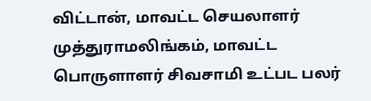விட்டான், மாவட்ட செயலாளர் முத்துராமலிங்கம், மாவட்ட பொருளாளர் சிவசாமி உட்பட பலர்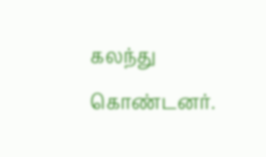கலந்து கொண்டனர்.